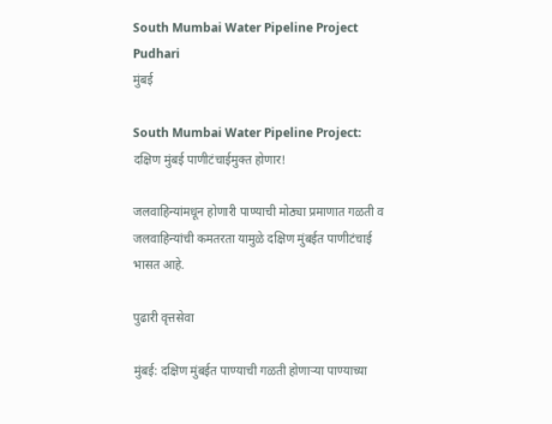South Mumbai Water Pipeline Project Pudhari
मुंबई

South Mumbai Water Pipeline Project: दक्षिण मुंबई पाणीटंचाईमुक्त होणार!

जलवाहिन्यांमधून होणारी पाण्याची मोठ्या प्रमाणात गळती व जलवाहिन्यांची कमतरता यामुळे दक्षिण मुंबईत पाणीटंचाई भासत आहे.

पुढारी वृत्तसेवा

मुंबई: दक्षिण मुंबईत पाण्याची गळती होणाऱ्या पाण्याच्या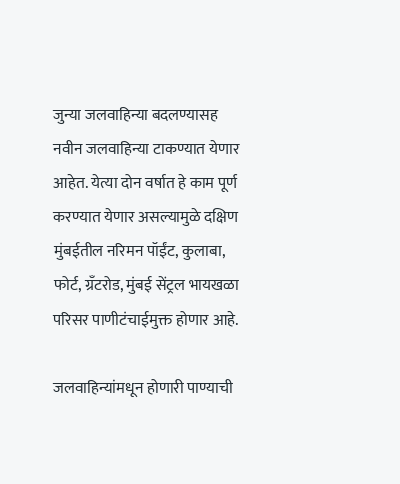जुन्या जलवाहिन्या बदलण्यासह नवीन जलवाहिन्या टाकण्यात येणार आहेत. येत्या दोन वर्षात हे काम पूर्ण करण्यात येणार असल्यामुळे दक्षिण मुंबईतील नरिमन पॉईंट, कुलाबा, फोर्ट, ग्रँटरोड, मुंबई सेंट्रल भायखळा परिसर पाणीटंचाईमुक्त होणार आहे.

जलवाहिन्यांमधून होणारी पाण्याची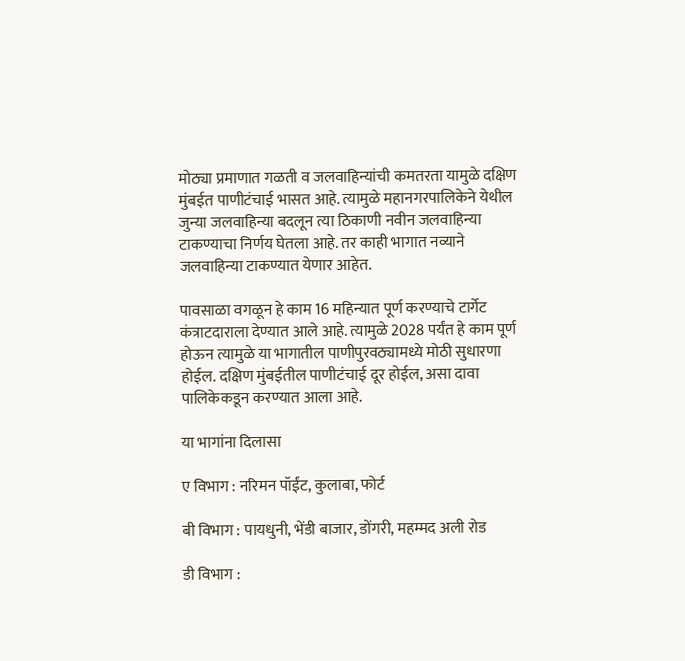मोठ्या प्रमाणात गळती व जलवाहिन्यांची कमतरता यामुळे दक्षिण मुंबईत पाणीटंचाई भासत आहे. त्यामुळे महानगरपालिकेने येथील जुन्या जलवाहिन्या बदलून त्या ठिकाणी नवीन जलवाहिन्या टाकण्याचा निर्णय घेतला आहे. तर काही भागात नव्याने जलवाहिन्या टाकण्यात येणार आहेत.

पावसाळा वगळून हे काम 16 महिन्यात पूर्ण करण्याचे टार्गेट कंत्राटदाराला देण्यात आले आहे. त्यामुळे 2028 पर्यंत हे काम पूर्ण होऊन त्यामुळे या भागातील पाणीपुरवठ्यामध्ये मोठी सुधारणा होईल. दक्षिण मुंबईतील पाणीटंचाई दूर होईल, असा दावा पालिकेकडून करण्यात आला आहे.

या भागांना दिलासा

ए विभाग : नरिमन पॉईंट, कुलाबा, फोर्ट

बी विभाग : पायधुनी, भेंडी बाजार, डोंगरी, महम्मद अली रोड

डी विभाग :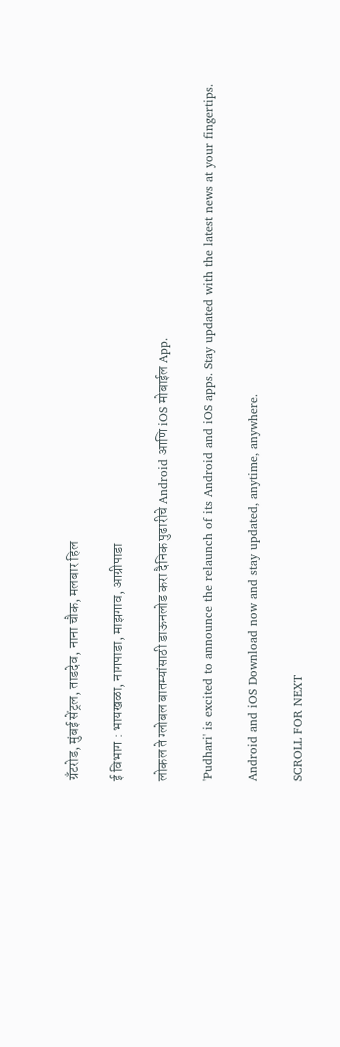ग्रँटरोड, मुंबई सेंट्रल, ताडदेव, नाना चौक, मलबार हिल

ई विभाग : भायखळा, नागपाडा, माझगाव, आग्रीपाडा

लोकल ते ग्लोबल बातम्यांसाठी डाऊनलोड करा दैनिक पुढारीचे Android आणि iOS मोबाईल App.

'Pudhari' is excited to announce the relaunch of its Android and iOS apps. Stay updated with the latest news at your fingertips.

Android and iOS Download now and stay updated, anytime, anywhere.

SCROLL FOR NEXT